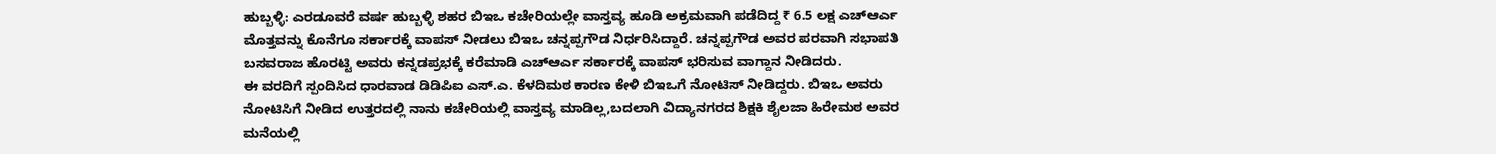ಹುಬ್ಬಳ್ಳಿ: ಎರಡೂವರೆ ವರ್ಷ ಹುಬ್ಬಳ್ಳಿ ಶಹರ ಬಿಇಒ ಕಚೇರಿಯಲ್ಲೇ ವಾಸ್ತವ್ಯ ಹೂಡಿ ಅಕ್ರಮವಾಗಿ ಪಡೆದಿದ್ದ ₹ 6.5 ಲಕ್ಷ ಎಚ್ಆರ್ಎ ಮೊತ್ತವನ್ನು ಕೊನೆಗೂ ಸರ್ಕಾರಕ್ಕೆ ವಾಪಸ್ ನೀಡಲು ಬಿಇಒ ಚನ್ನಪ್ಪಗೌಡ ನಿರ್ಧರಿಸಿದ್ದಾರೆ. ಚನ್ನಪ್ಪಗೌಡ ಅವರ ಪರವಾಗಿ ಸಭಾಪತಿ ಬಸವರಾಜ ಹೊರಟ್ಟಿ ಅವರು ಕನ್ನಡಪ್ರಭಕ್ಕೆ ಕರೆಮಾಡಿ ಎಚ್ಆರ್ಎ ಸರ್ಕಾರಕ್ಕೆ ವಾಪಸ್ ಭರಿಸುವ ವಾಗ್ದಾನ ನೀಡಿದರು.
ಈ ವರದಿಗೆ ಸ್ಪಂದಿಸಿದ ಧಾರವಾಡ ಡಿಡಿಪಿಐ ಎಸ್.ಎ. ಕೆಳದಿಮಠ ಕಾರಣ ಕೇಳಿ ಬಿಇಒಗೆ ನೋಟಿಸ್ ನೀಡಿದ್ದರು. ಬಿಇಒ ಅವರು ನೋಟಿಸಿಗೆ ನೀಡಿದ ಉತ್ತರದಲ್ಲಿ ನಾನು ಕಚೇರಿಯಲ್ಲಿ ವಾಸ್ತವ್ಯ ಮಾಡಿಲ್ಲ,ಬದಲಾಗಿ ವಿದ್ಯಾನಗರದ ಶಿಕ್ಷಕಿ ಶೈಲಜಾ ಹಿರೇಮಠ ಅವರ ಮನೆಯಲ್ಲಿ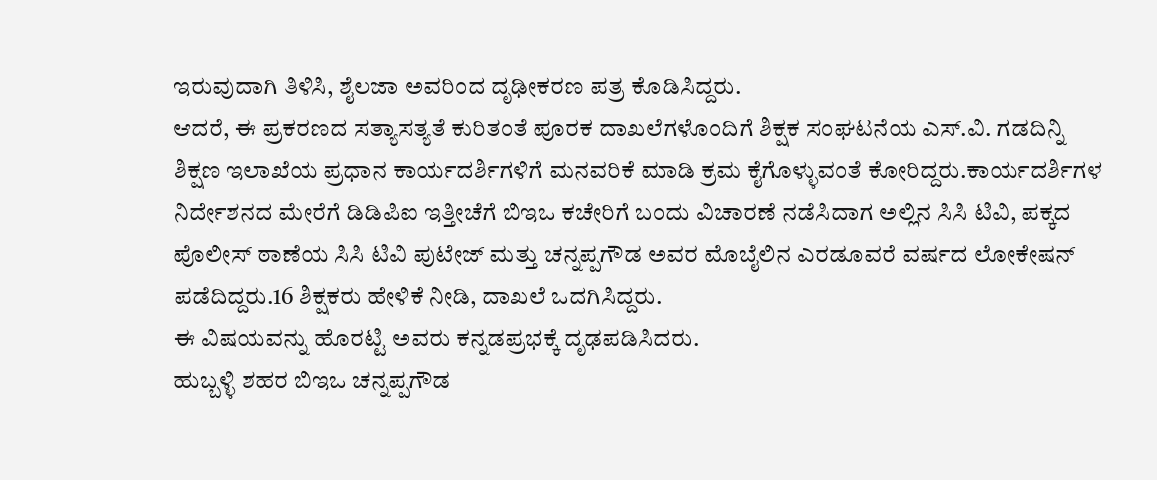ಇರುವುದಾಗಿ ತಿಳಿಸಿ, ಶೈಲಜಾ ಅವರಿಂದ ದೃಢೀಕರಣ ಪತ್ರ ಕೊಡಿಸಿದ್ದರು.
ಆದರೆ, ಈ ಪ್ರಕರಣದ ಸತ್ಯಾಸತ್ಯತೆ ಕುರಿತಂತೆ ಪೂರಕ ದಾಖಲೆಗಳೊಂದಿಗೆ ಶಿಕ್ಷಕ ಸಂಘಟನೆಯ ಎಸ್.ವಿ. ಗಡದಿನ್ನಿ ಶಿಕ್ಷಣ ಇಲಾಖೆಯ ಪ್ರಧಾನ ಕಾರ್ಯದರ್ಶಿಗಳಿಗೆ ಮನವರಿಕೆ ಮಾಡಿ ಕ್ರಮ ಕೈಗೊಳ್ಳುವಂತೆ ಕೋರಿದ್ದರು.ಕಾರ್ಯದರ್ಶಿಗಳ ನಿರ್ದೇಶನದ ಮೇರೆಗೆ ಡಿಡಿಪಿಐ ಇತ್ತೀಚೆಗೆ ಬಿಇಒ ಕಚೇರಿಗೆ ಬಂದು ವಿಚಾರಣೆ ನಡೆಸಿದಾಗ ಅಲ್ಲಿನ ಸಿಸಿ ಟಿವಿ, ಪಕ್ಕದ ಪೊಲೀಸ್ ಠಾಣೆಯ ಸಿಸಿ ಟಿವಿ ಪುಟೇಜ್ ಮತ್ತು ಚನ್ನಪ್ಪಗೌಡ ಅವರ ಮೊಬೈಲಿನ ಎರಡೂವರೆ ವರ್ಷದ ಲೋಕೇಷನ್ ಪಡೆದಿದ್ದರು.16 ಶಿಕ್ಷಕರು ಹೇಳಿಕೆ ನೀಡಿ, ದಾಖಲೆ ಒದಗಿಸಿದ್ದರು.
ಈ ವಿಷಯವನ್ನು ಹೊರಟ್ಟಿ ಅವರು ಕನ್ನಡಪ್ರಭಕ್ಕೆ ದೃಢಪಡಿಸಿದರು.
ಹುಬ್ಬಳ್ಳಿ ಶಹರ ಬಿಇಒ ಚನ್ನಪ್ಪಗೌಡ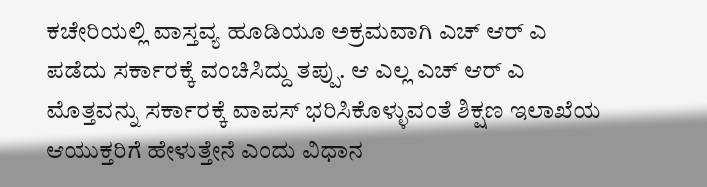ಕಚೇರಿಯಲ್ಲಿ ವಾಸ್ತವ್ಯ ಹೂಡಿಯೂ ಅಕ್ರಮವಾಗಿ ಎಚ್ ಆರ್ ಎ ಪಡೆದು ಸರ್ಕಾರಕ್ಕೆ ವಂಚಿಸಿದ್ದು ತಪ್ಪು. ಆ ಎಲ್ಲ ಎಚ್ ಆರ್ ಎ ಮೊತ್ತವನ್ನು ಸರ್ಕಾರಕ್ಕೆ ವಾಪಸ್ ಭರಿಸಿಕೊಳ್ಳುವಂತೆ ಶಿಕ್ಷಣ ಇಲಾಖೆಯ ಆಯುಕ್ತರಿಗೆ ಹೇಳುತ್ತೇನೆ ಎಂದು ವಿಧಾನ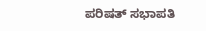ಪರಿಷತ್ ಸಭಾಪತಿ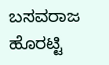ಬಸವರಾಜ ಹೊರಟ್ಟಿ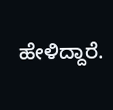ಹೇಳಿದ್ದಾರೆ.